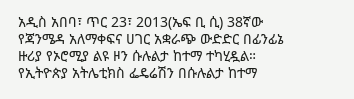አዲስ አበባ፣ ጥር 23፣ 2013(ኤፍ ቢ ሲ) 38ኛው የጃንሜዳ አለማቀፍና ሀገር አቋራጭ ውድድር በፊንፊኔ ዙሪያ የኦሮሚያ ልዩ ዞን ሱሉልታ ከተማ ተካሂዷል።
የኢትዮጵያ አትሌቲክስ ፌዴሬሽን በሱሉልታ ከተማ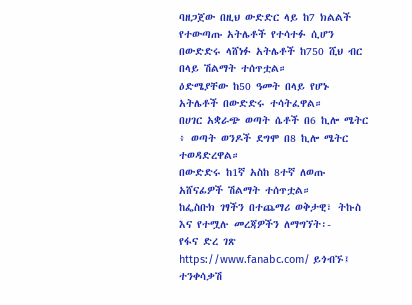ባዘጋጀው በዚህ ውድድር ላይ ከ7 ክልልች የተውጣጡ አትሌቶች የተሳተፉ ሲሆን በውድድሩ ላሸነፉ አትሌቶች ከ750 ሺህ ብር በላይ ሽልማት ተሰጥቷል።
ዕድሜያቸው ከ50 ዓመት በላይ የሆኑ አትሌቶች በውድድሩ ተሳትፈዋል።
በሀገር አቋራጭ ወጣት ሴቶች በ6 ኪሎ ሜትር ፥ ወጣት ወንዶች ደግሞ በ8 ኪሎ ሜትር ተወዳድረዋል።
በውድድሩ ከ1ኛ አስከ 8ተኛ ለወጡ አሸናፊዎች ሽልማት ተሰጥቷል።
ከፌስቡክ ገፃችን በተጨማሪ ወቅታዊ፣ ትኩስ እና የተሟሉ መረጃዎችን ለማግኘት፡-
የፋና ድረ ገጽ https://www.fanabc.com/ ይጎብኙ፤
ተንቀሳቃሽ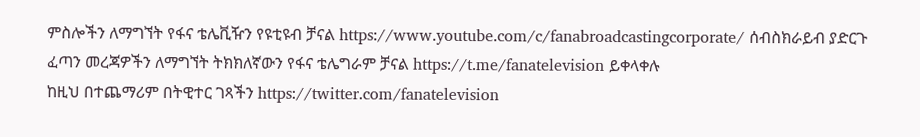ምስሎችን ለማግኘት የፋና ቴሌቪዥን የዩቲዩብ ቻናል https://www.youtube.com/c/fanabroadcastingcorporate/ ሰብስክራይብ ያድርጉ
ፈጣን መረጃዎችን ለማግኘት ትክክለኛውን የፋና ቴሌግራም ቻናል https://t.me/fanatelevision ይቀላቀሉ
ከዚህ በተጨማሪም በትዊተር ገጻችን https://twitter.com/fanatelevision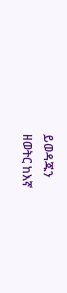ይወዳጁን
ዘወትር ከእኛ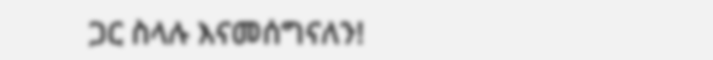ጋር ስላሉ እናመሰግናለን!